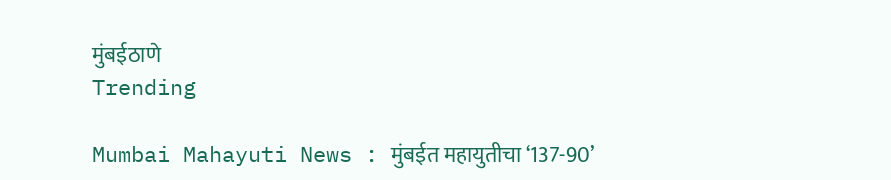मुंबईठाणे
Trending

Mumbai Mahayuti News : मुंबईत महायुतीचा ‘137-90’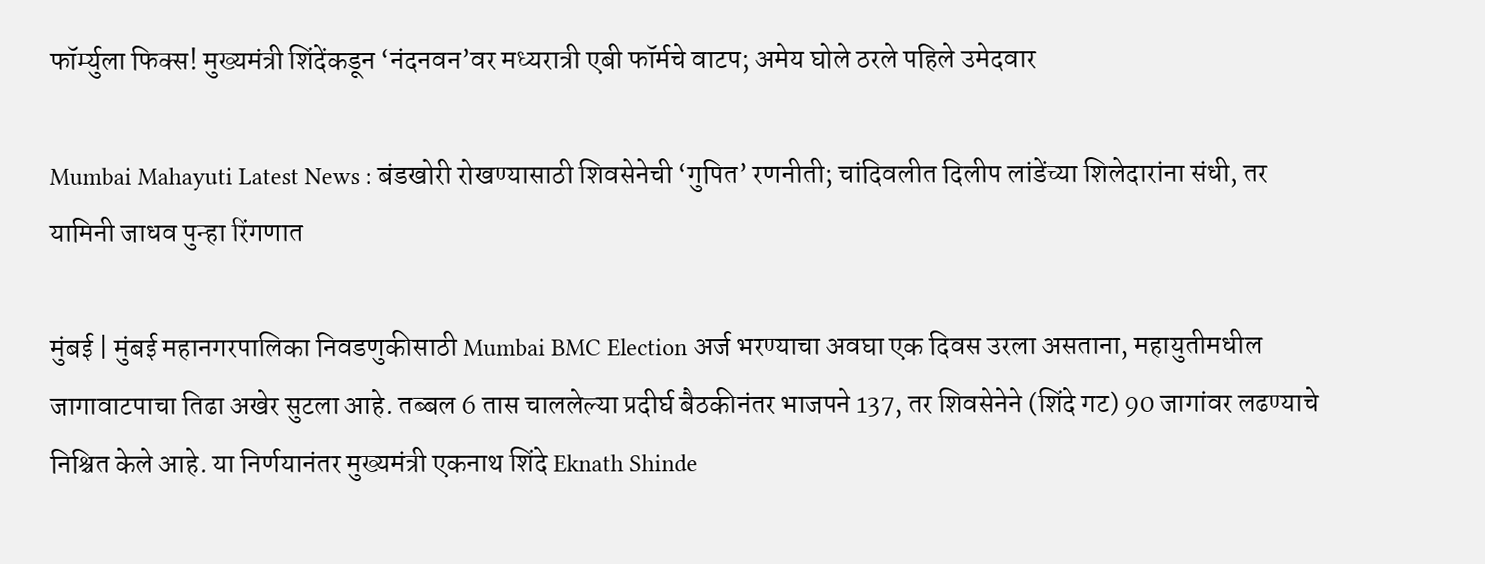फॉर्म्युला फिक्स! मुख्यमंत्री शिंदेंकडून ‘नंदनवन’वर मध्यरात्री एबी फॉर्मचे वाटप; अमेय घोले ठरले पहिले उमेदवार

Mumbai Mahayuti Latest News : बंडखोरी रोखण्यासाठी शिवसेनेची ‘गुपित’ रणनीती; चांदिवलीत दिलीप लांडेंच्या शिलेदारांना संधी, तर यामिनी जाधव पुन्हा रिंगणात

मुंबई | मुंबई महानगरपालिका निवडणुकीसाठी Mumbai BMC Election अर्ज भरण्याचा अवघा एक दिवस उरला असताना, महायुतीमधील जागावाटपाचा तिढा अखेर सुटला आहे. तब्बल 6 तास चाललेल्या प्रदीर्घ बैठकीनंतर भाजपने 137, तर शिवसेनेने (शिंदे गट) 90 जागांवर लढण्याचे निश्चित केले आहे. या निर्णयानंतर मुख्यमंत्री एकनाथ शिंदे Eknath Shinde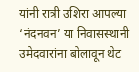यांनी रात्री उशिरा आपल्या ‘नंदनवन’ या निवासस्थानी उमेदवारांना बोलावून थेट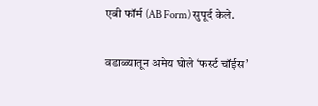एबी फॉर्म (AB Form) सुपूर्द केले.

वडाळ्यातून अमेय घोले ‘फर्स्ट चॉईस’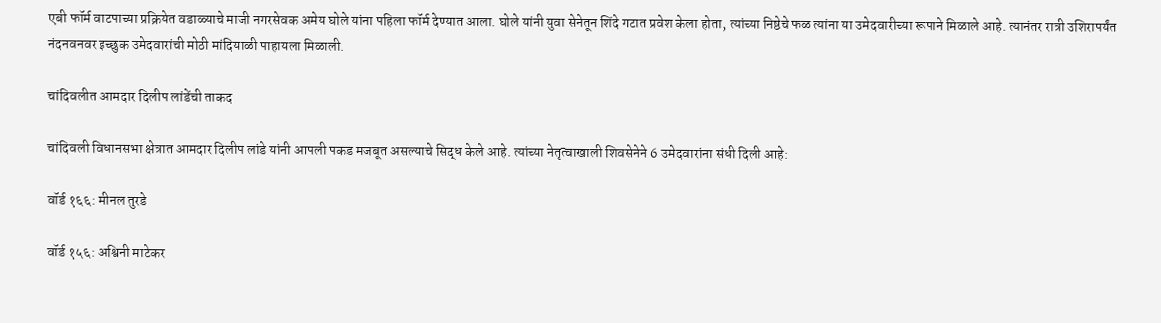एबी फॉर्म वाटपाच्या प्रक्रियेत वडाळ्याचे माजी नगरसेवक अमेय घोले यांना पहिला फॉर्म देण्यात आला. घोले यांनी युवा सेनेतून शिंदे गटात प्रवेश केला होता, त्यांच्या निष्ठेचे फळ त्यांना या उमेदवारीच्या रूपाने मिळाले आहे. त्यानंतर रात्री उशिरापर्यंत नंदनवनवर इच्छुक उमेदवारांची मोठी मांदियाळी पाहायला मिळाली.

चांदिवलीत आमदार दिलीप लांडेंची ताकद

चांदिवली विधानसभा क्षेत्रात आमदार दिलीप लांडे यांनी आपली पकड मजबूत असल्याचे सिद्ध केले आहे. त्यांच्या नेतृत्वाखाली शिवसेनेने 6 उमेदवारांना संधी दिली आहे:

वॉर्ड १६६: मीनल तुरडे

वॉर्ड १५६: अश्विनी माटेकर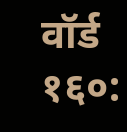वॉर्ड १६०: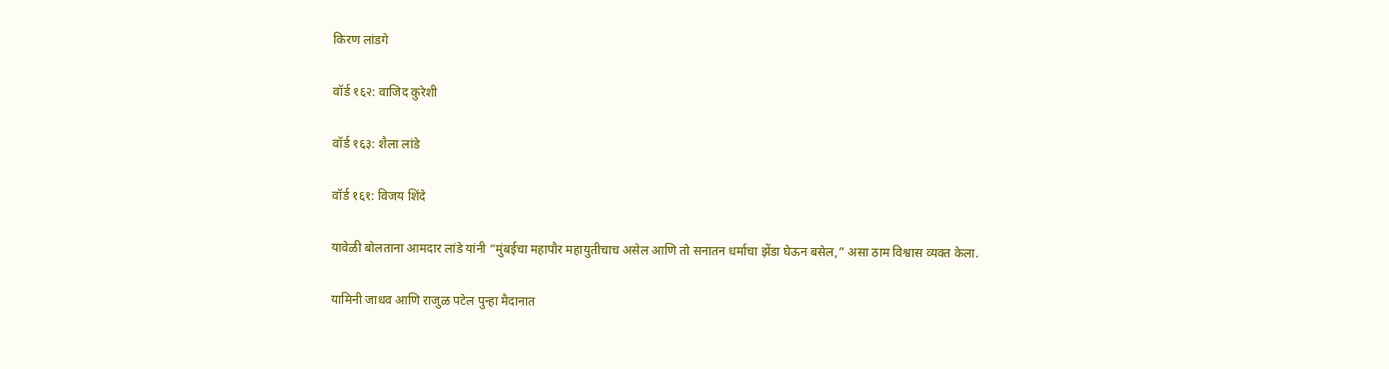किरण लांडगे

वॉर्ड १६२: वाजिद कुरेशी

वॉर्ड १६३: शैला लांडे

वॉर्ड १६१: विजय शिंदे

यावेळी बोलताना आमदार लांडे यांनी “मुंबईचा महापौर महायुतीचाच असेल आणि तो सनातन धर्माचा झेंडा घेऊन बसेल,” असा ठाम विश्वास व्यक्त केला.

यामिनी जाधव आणि राजुळ पटेल पुन्हा मैदानात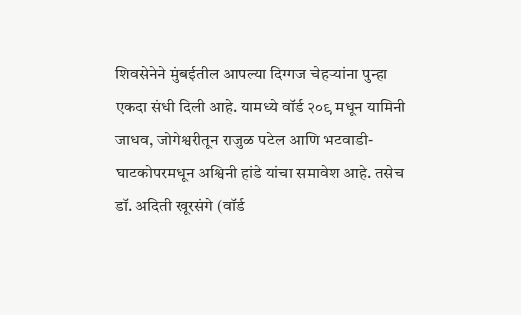शिवसेनेने मुंबईतील आपल्या दिग्गज चेहऱ्यांना पुन्हा एकदा संधी दिली आहे. यामध्ये वॉर्ड २०९ मधून यामिनी जाधव, जोगेश्वरीतून राजुळ पटेल आणि भटवाडी-घाटकोपरमधून अश्विनी हांडे यांचा समावेश आहे. तसेच डॉ. अदिती खूरसंगे (वॉर्ड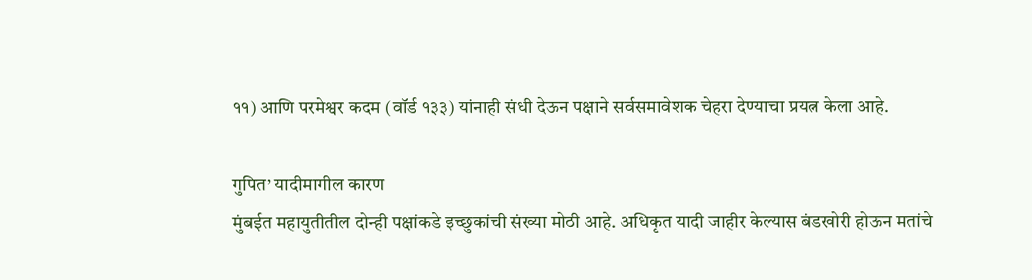११) आणि परमेश्वर कदम (वॉर्ड १३३) यांनाही संधी देऊन पक्षाने सर्वसमावेशक चेहरा देण्याचा प्रयत्न केला आहे.

गुपित’ यादीमागील कारण
मुंबईत महायुतीतील दोन्ही पक्षांकडे इच्छुकांची संख्या मोठी आहे. अधिकृत यादी जाहीर केल्यास बंडखोरी होऊन मतांचे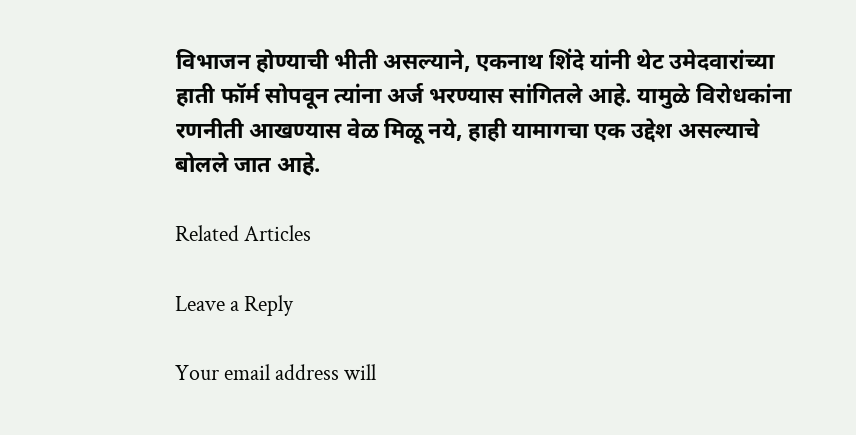विभाजन होण्याची भीती असल्याने, एकनाथ शिंदे यांनी थेट उमेदवारांच्या हाती फॉर्म सोपवून त्यांना अर्ज भरण्यास सांगितले आहे. यामुळे विरोधकांना रणनीती आखण्यास वेळ मिळू नये, हाही यामागचा एक उद्देश असल्याचे बोलले जात आहे.

Related Articles

Leave a Reply

Your email address will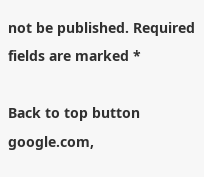not be published. Required fields are marked *

Back to top button
google.com,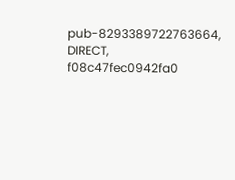pub-8293389722763664, DIRECT, f08c47fec0942fa0